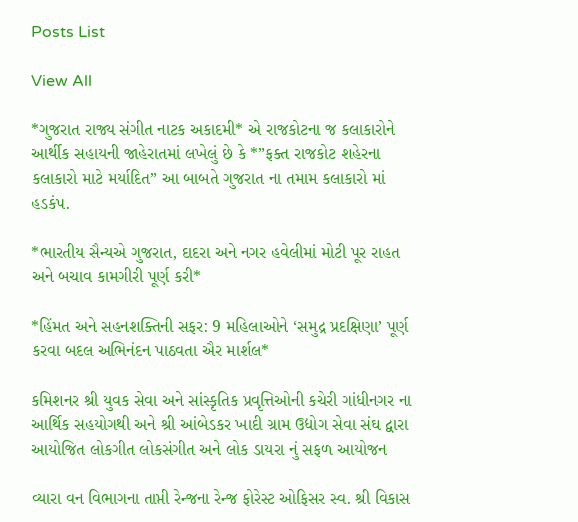Posts List

View All

*ગુજરાત રાજ્ય સંગીત નાટક અકાદમી* એ રાજકોટના જ કલાકારોને આર્થીક સહાયની જાહેરાતમાં લખેલું છે કે *”ફક્ત રાજકોટ શહેરના કલાકારો માટે મર્યાદિત” આ બાબતે ગુજરાત ના તમામ કલાકારો માં હડકંપ.

*ભારતીય સૈન્યએ ગુજરાત, દાદરા અને નગર હવેલીમાં મોટી પૂર રાહત અને બચાવ કામગીરી પૂર્ણ કરી*

*હિંમત અને સહનશક્તિની સફર: 9 મહિલાઓને ‘સમુદ્ર પ્રદક્ષિણા’ પૂર્ણ કરવા બદલ અભિનંદન પાઠવતા ઐર માર્શલ*

કમિશનર શ્રી યુવક સેવા અને સાંસ્કૃતિક પ્રવૃત્તિઓની કચેરી ગાંધીનગર ના આર્થિક સહયોગથી અને શ્રી આંબેડકર ખાદી ગ્રામ ઉદ્યોગ સેવા સંઘ દ્વારા આયોજિત લોકગીત લોકસંગીત અને લોક ડાયરા નું સફળ આયોજન

વ્યારા વન વિભાગના તાપ્તી રેન્જના રેન્જ ફોરેસ્ટ ઓફિસર સ્વ. શ્રી વિકાસ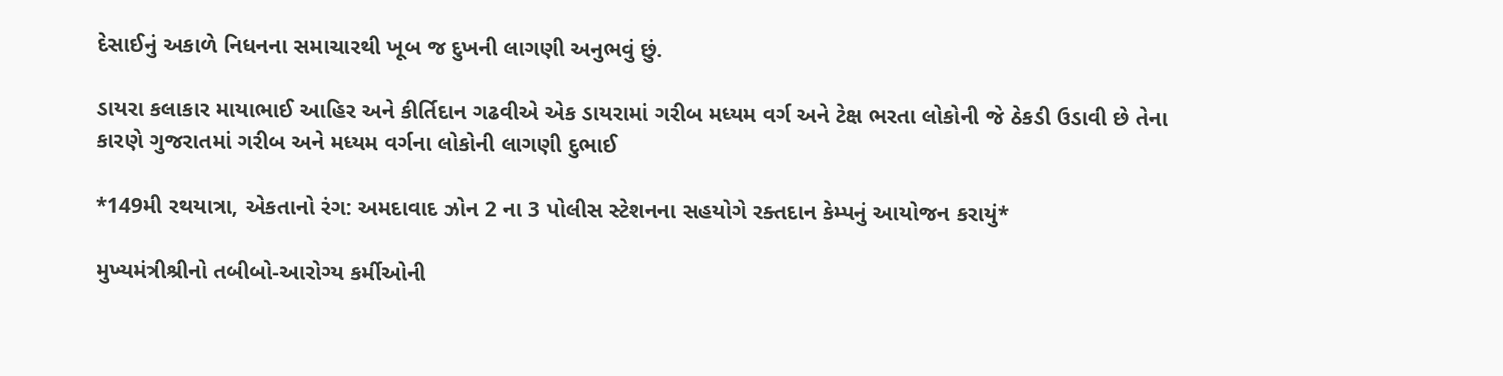દેસાઈનું અકાળે નિધનના સમાચારથી ખૂબ જ દુખની લાગણી અનુભવું છું.

ડાયરા કલાકાર માયાભાઈ આહિર અને કીર્તિદાન ગઢવીએ એક ડાયરામાં ગરીબ મધ્યમ વર્ગ અને ટેક્ષ ભરતા લોકોની જે ઠેકડી ઉડાવી છે તેના કારણે ગુજરાતમાં ગરીબ અને મધ્યમ વર્ગના લોકોની લાગણી દુભાઈ

*149મી રથયાત્રા, એકતાનો રંગ: અમદાવાદ ઝોન 2 ના 3 પોલીસ સ્ટેશનના સહયોગે રક્તદાન કેમ્પનું આયોજન કરાયું*

મુખ્યમંત્રીશ્રીનો તબીબો-આરોગ્ય કર્મીઓની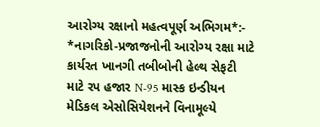આરોગ્ય રક્ષાનો મહત્વપૂર્ણ અભિગમ*:- *નાગરિકો-પ્રજાજનોની આરોગ્ય રક્ષા માટે કાર્યરત ખાનગી તબીબોની હેલ્થ સેફટી માટે રપ હજાર N-95 માસ્ક ઇન્ડીયન મેડિકલ એસોસિયેશનને વિનામૂલ્યે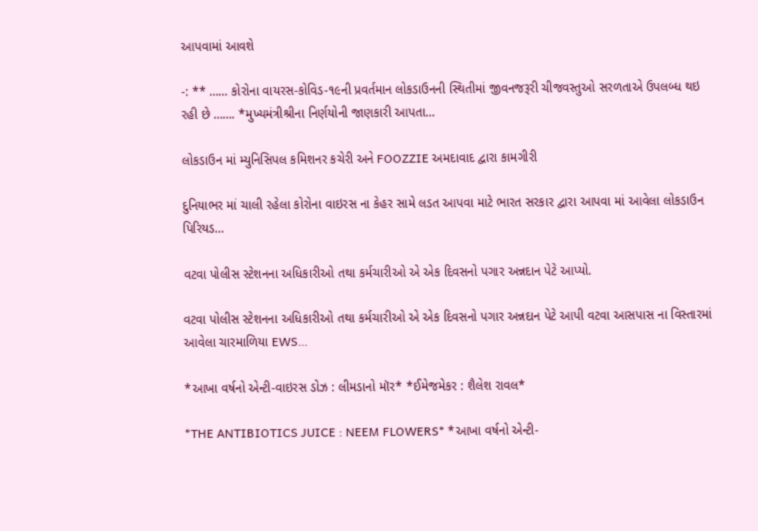આપવામાં આવશે

-: ** …… કોરોના વાયરસ-કોવિડ-૧૯ની પ્રવર્તમાન લોકડાઉનની સ્થિતીમાં જીવનજરૂરી ચીજવસ્તુઓ સરળતાએ ઉપલબ્ધ થઇ રહી છે ……. *મુખ્યમંત્રીશ્રીના નિર્ણયોની જાણકારી આપતા…

લોકડાઉન માં મ્યુનિસિપલ કમિશનર કચેરી અને FOOZZIE અમદાવાદ દ્વારા કામગીરી

દુનિયાભર માં ચાલી રહેલા કોરોના વાઇરસ ના કેહર સામે લડત આપવા માટે ભારત સરકાર દ્વારા આપવા માં આવેલા લોકડાઉન પિરિયડ…

વટવા પોલીસ સ્ટેશનના અધિકારીઓ તથા કર્મચારીઓ એ એક દિવસનો પગાર અન્નદાન પેટે આપ્યો.

વટવા પોલીસ સ્ટેશનના અધિકારીઓ તથા કર્મચારીઓ એ એક દિવસનો પગાર અન્નદાન પેટે આપી વટવા આસપાસ ના વિસ્તારમાં આવેલા ચારમાળિયા EWS…

*આખા વર્ષનો એન્ટી-વાઇરસ ડોઝ : લીમડાનો મૉર* *ઈમેજમેકર : શૈલેશ રાવલ*

*THE ANTIBIOTICS JUICE : NEEM FLOWERS* *આખા વર્ષનો એન્ટી-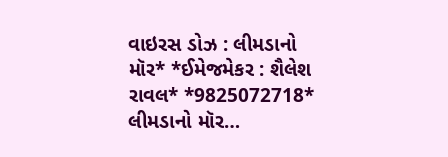વાઇરસ ડોઝ : લીમડાનો મૉર* *ઈમેજમેકર : શૈલેશ રાવલ* *9825072718* લીમડાનો મૉર…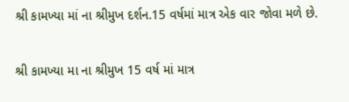શ્રી કામખ્યા માં ના શ્રીમુખ દર્શન.15 વર્ષમાં માત્ર એક વાર જોવા મળે છે.

શ્રી કામખ્યા મા ના શ્રીમુખ 15 વર્ષ માં માત્ર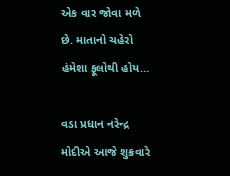એક વાર જોવા મળે છે. માતાનો ચહેરો હંમેશા ફૂલોથી હોય…

વડા પ્રધાન નરેન્દ્ર મોદીએ આજે શુક્રવારે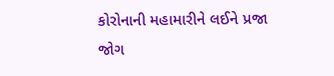કોરોનાની મહામારીને લઈને પ્રજા જોગ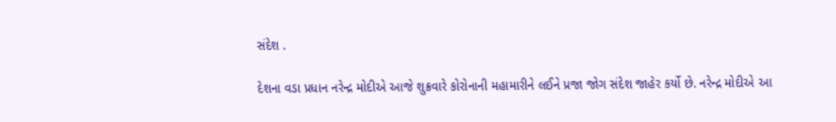સંદેશ .

દેશના વડા પ્રધાન નરેન્દ્ર મોદીએ આજે શુક્રવારે કોરોનાની મહામારીને લઈને પ્રજા જોગ સંદેશ જાહેર કર્યો છે. નરેન્દ્ર મોદીએ આ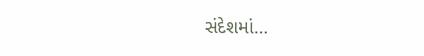સંદેશમાં…